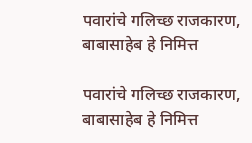पवारांचे गलिच्छ राजकारण, बाबासाहेब हे निमित्त

पवारांचे गलिच्छ राजकारण, बाबासाहेब हे निमित्त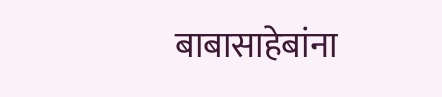बाबासाहेबांना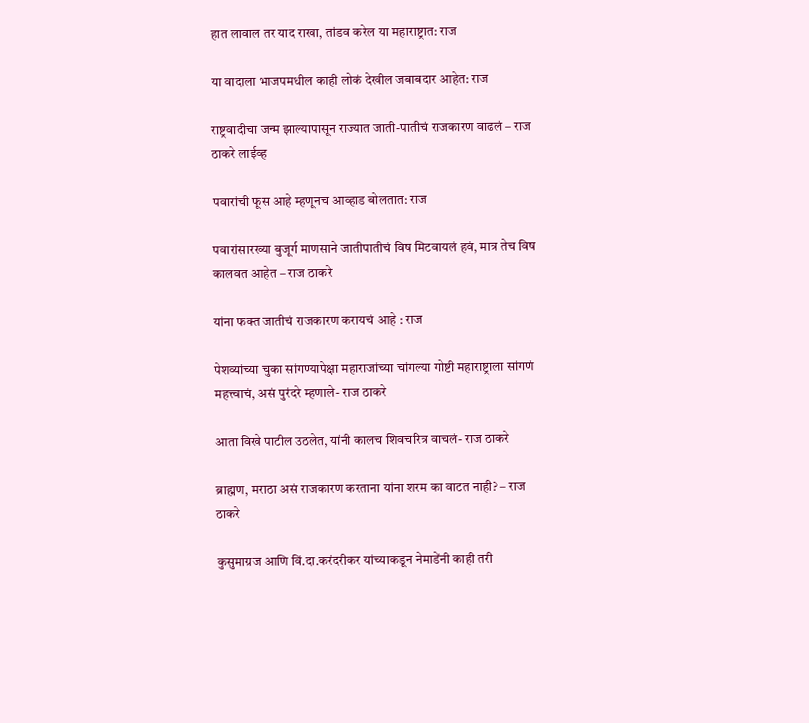हात लावाल तर याद राखा, तांडव करेल या महाराष्ट्रात: राज

या वादाला भाजपमधील काही लोकं देखील जबाबदार आहेत: राज

राष्ट्रवादीचा जन्म झाल्यापासून राज्यात जाती-पातीचं राजकारण वाढलं – राज ठाकरे लाईव्ह

पवारांची फूस आहे म्हणूनच आव्हाड बोलतात: राज

पवारांसारख्या बुजूर्ग माणसाने जातीपातीचं विष मिटवायलं हवं, मात्र तेच विष कालवत आहेत – राज ठाकरे

यांना फक्त जातीचं राजकारण करायचं आहे : राज

पेशव्यांच्या चुका सांगण्यापेक्षा महाराजांच्या चांगल्या गोष्टी महाराष्ट्राला सांगणं महत्त्वाचं, असं पुरंदरे म्हणाले- राज ठाकरे

आता विखे पाटील उठलेत, यांनी कालच शिवचरित्र वाचलं- राज ठाकरे

ब्राह्मण, मराठा असं राजकारण करताना यांना शरम का वाटत नाही? – राज ठाकरे

कुसुमाग्रज आणि विं.दा.करंदरीकर यांच्याकडून नेमाडेंनी काही तरी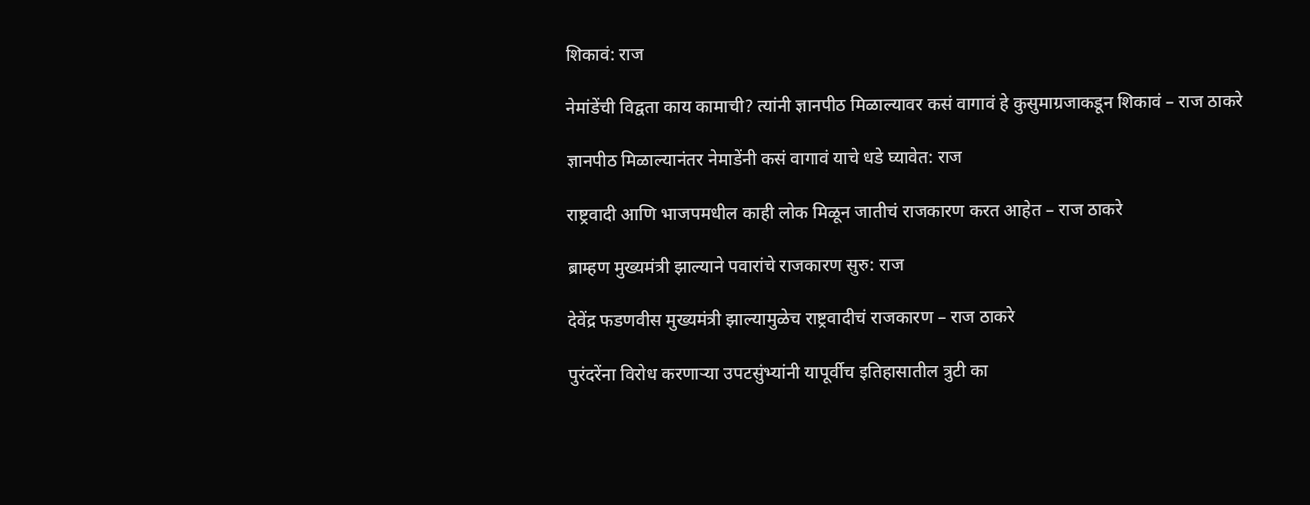शिकावं: राज

नेमांडेंची विद्वता काय कामाची? त्यांनी ज्ञानपीठ मिळाल्यावर कसं वागावं हे कुसुमाग्रजाकडून शिकावं – राज ठाकरे

ज्ञानपीठ मिळाल्यानंतर नेमाडेंनी कसं वागावं याचे धडे घ्यावेत: राज

राष्ट्रवादी आणि भाजपमधील काही लोक मिळून जातीचं राजकारण करत आहेत – राज ठाकरे

ब्राम्हण मुख्यमंत्री झाल्याने पवारांचे राजकारण सुरु: राज

देवेंद्र फडणवीस मुख्यमंत्री झाल्यामुळेच राष्ट्रवादीचं राजकारण – राज ठाकरे

पुरंदरेंना विरोध करणाऱ्या उपटसुंभ्यांनी यापूर्वीच इतिहासातील त्रुटी का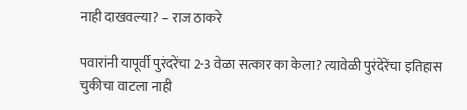नाही दाखवल्या? – राज ठाकरे

पवारांनी यापूर्वी पुरंदरेंचा 2-3 वेळा सत्कार का केला? त्यावेळी पुरंदेरेंचा इतिहास चुकीचा वाटला नाही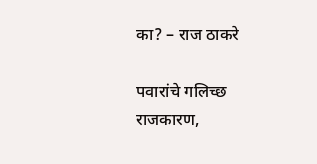का? – राज ठाकरे

पवारांचे गलिच्छ राजकारण,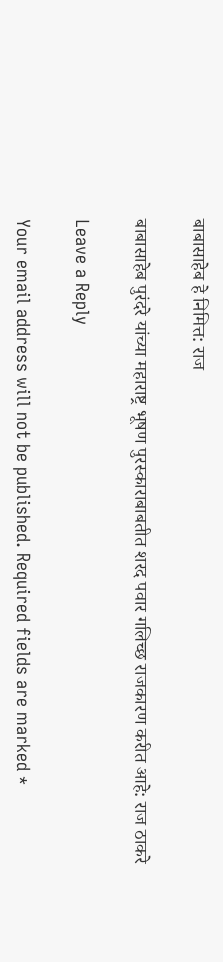बाबासाहेब हे निमित्त: राज

बाबासाहेब पुरंदरे यांच्या महाराष्ट्र भूषण पुरस्काराबाबतीत शरद पवार गलिच्छ राजकारण करीत आहे: राज ठाकरे

Leave a Reply

Your email address will not be published. Required fields are marked *